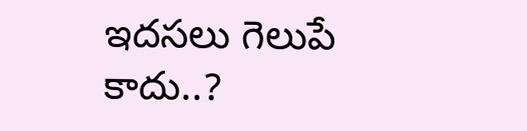ఇదసలు గెలుపే కాదు..?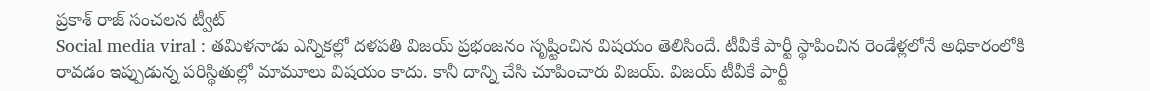ప్రకాశ్ రాజ్ సంచలన ట్వీట్
Social media viral : తమిళనాడు ఎన్నికల్లో దళపతి విజయ్ ప్రభంజనం సృష్టించిన విషయం తెలిసిందే. టీవీకే పార్టీ స్థాపించిన రెండేళ్లలోనే అధికారంలోకి రావడం ఇప్పుడున్న పరిస్థితుల్లో మామూలు విషయం కాదు. కానీ దాన్ని చేసి చూపించారు విజయ్. విజయ్ టీవీకే పార్టీ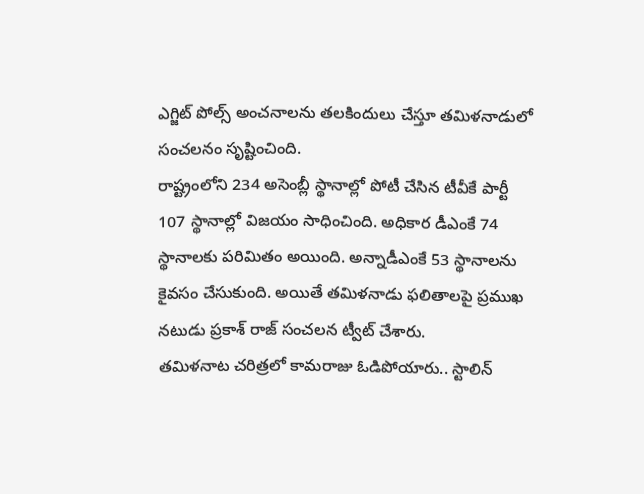ఎగ్జిట్ పోల్స్ అంచనాలను తలకిందులు చేస్తూ తమిళనాడులో సంచలనం సృష్టించింది.
రాష్ట్రంలోని 234 అసెంబ్లీ స్థానాల్లో పోటీ చేసిన టీవీకే పార్టీ 107 స్థానాల్లో విజయం సాధించింది. అధికార డీఎంకే 74 స్థానాలకు పరిమితం అయింది. అన్నాడీఎంకే 53 స్థానాలను కైవసం చేసుకుంది. అయితే తమిళనాడు ఫలితాలపై ప్రముఖ నటుడు ప్రకాశ్ రాజ్ సంచలన ట్వీట్ చేశారు.
తమిళనాట చరిత్రలో కామరాజు ఓడిపోయారు.. స్టాలిన్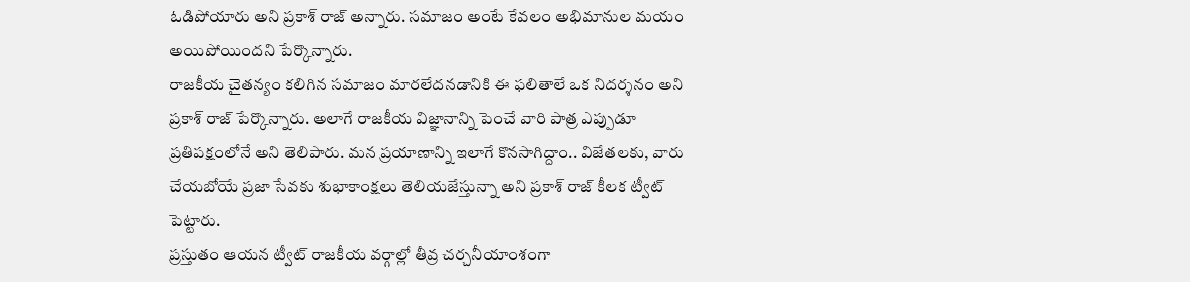ఓడిపోయారు అని ప్రకాశ్ రాజ్ అన్నారు. సమాజం అంటే కేవలం అభిమానుల మయం అయిపోయిందని పేర్కొన్నారు.
రాజకీయ చైతన్యం కలిగిన సమాజం మారలేదనడానికి ఈ ఫలితాలే ఒక నిదర్శనం అని ప్రకాశ్ రాజ్ పేర్కొన్నారు. అలాగే రాజకీయ విజ్ఞానాన్ని పెంచే వారి పాత్ర ఎప్పుడూ ప్రతిపక్షంలోనే అని తెలిపారు. మన ప్రయాణాన్ని ఇలాగే కొనసాగిద్దాం.. విజేతలకు, వారు చేయబోయే ప్రజా సేవకు శుభాకాంక్షలు తెలియజేస్తున్నా అని ప్రకాశ్ రాజ్ కీలక ట్వీట్ పెట్టారు.
ప్రస్తుతం ఆయన ట్వీట్ రాజకీయ వర్గాల్లో తీవ్ర చర్చనీయాంశంగా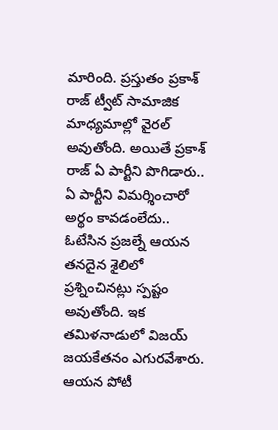మారింది. ప్రస్తుతం ప్రకాశ్ రాజ్ ట్వీట్ సామాజిక మాధ్యమాల్లో వైరల్ అవుతోంది. అయితే ప్రకాశ్ రాజ్ ఏ పార్టీని పొగిడారు.. ఏ పార్టీని విమర్శించారో అర్థం కావడంలేదు..
ఓటేసిన ప్రజల్నే ఆయన తనదైన శైలిలో ప్రశ్నించినట్లు స్పష్టం అవుతోంది. ఇక తమిళనాడులో విజయ్ జయకేతనం ఎగురవేశారు. ఆయన పోటీ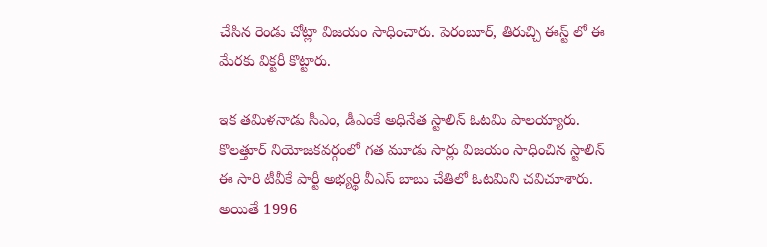చేసిన రెండు చోట్లా విజయం సాధించారు. పెరంబూర్, తిరుచ్చి ఈస్ట్ లో ఈ మేరకు విక్టరీ కొట్టారు.

ఇక తమిళనాడు సీఎం, డీఎంకే అధినేత స్టాలిన్ ఓటమి పాలయ్యారు. కొలత్తూర్ నియోజకవర్గంలో గత మూడు సార్లు విజయం సాధించిన స్టాలిన్ ఈ సారి టీవీకే పార్టీ అభ్యర్థి వీఎస్ బాబు చేతిలో ఓటమిని చవిచూశారు.
అయితే 1996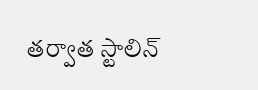తర్వాత స్టాలిన్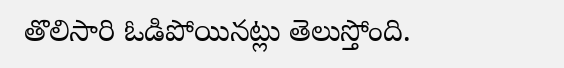తొలిసారి ఓడిపోయినట్లు తెలుస్తోంది.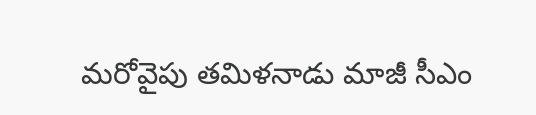మరోవైపు తమిళనాడు మాజీ సీఎం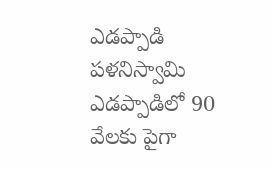ఎడప్పాడి పళనిస్వామి ఎడప్పాడిలో 90 వేలకు పైగా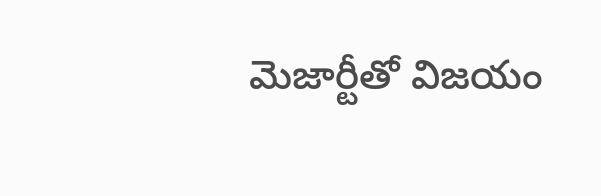మెజార్టీతో విజయం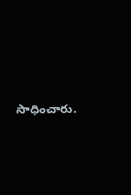సాధించారు.